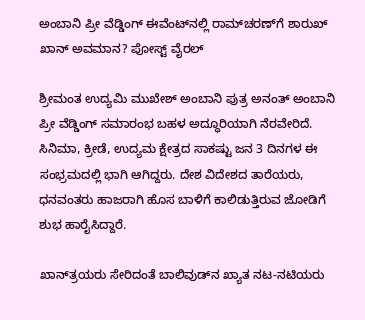ಅಂಬಾನಿ ಪ್ರೀ ವೆಡ್ಡಿಂಗ್ ಈವೆಂಟ್‌ನಲ್ಲಿ ರಾಮ್‌ಚರಣ್‌ಗೆ ಶಾರುಖ್ ಖಾನ್ ಅವಮಾನ? ಪೋಸ್ಟ್ ವೈರಲ್

ಶ್ರೀಮಂತ ಉದ್ಯಮಿ ಮುಖೇಶ್ ಅಂಬಾನಿ ಪುತ್ರ ಅನಂತ್ ಅಂಬಾನಿ ಪ್ರೀ ವೆಡ್ಡಿಂಗ್ ಸಮಾರಂಭ ಬಹಳ ಅದ್ಧೂರಿಯಾಗಿ ನೆರವೇರಿದೆ. ಸಿನಿಮಾ, ಕ್ರೀಡೆ, ಉದ್ಯಮ ಕ್ಷೇತ್ರದ ಸಾಕಷ್ಟು ಜನ 3 ದಿನಗಳ ಈ ಸಂಭ್ರಮದಲ್ಲಿ ಭಾಗಿ ಆಗಿದ್ದರು. ದೇಶ ವಿದೇಶದ ತಾರೆಯರು, ಧನವಂತರು ಹಾಜರಾಗಿ ಹೊಸ ಬಾಳಿಗೆ ಕಾಲಿಡುತ್ತಿರುವ ಜೋಡಿಗೆ ಶುಭ ಹಾರೈಸಿದ್ದಾರೆ.

ಖಾನ್‌ತ್ರಯರು ಸೇರಿದಂತೆ ಬಾಲಿವುಡ್‌ನ ಖ್ಯಾತ ನಟ-ನಟಿಯರು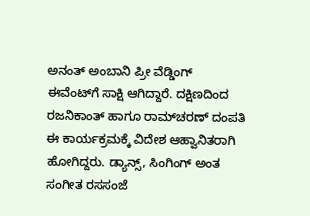ಅನಂತ್ ಅಂಬಾನಿ ಪ್ರೀ ವೆಡ್ಡಿಂಗ್ ಈವೆಂಟ್‌ಗೆ ಸಾಕ್ಷಿ ಆಗಿದ್ದಾರೆ. ದಕ್ಷಿಣದಿಂದ ರಜನಿಕಾಂತ್ ಹಾಗೂ ರಾಮ್‌ಚರಣ್ ದಂಪತಿ ಈ ಕಾರ್ಯಕ್ರಮಕ್ಕೆ ವಿದೇಶ ಆಹ್ವಾನಿತರಾಗಿ ಹೋಗಿದ್ದರು. ಡ್ಯಾನ್ಸ್, ಸಿಂಗಿಂಗ್ ಅಂತ ಸಂಗೀತ ರಸಸಂಜೆ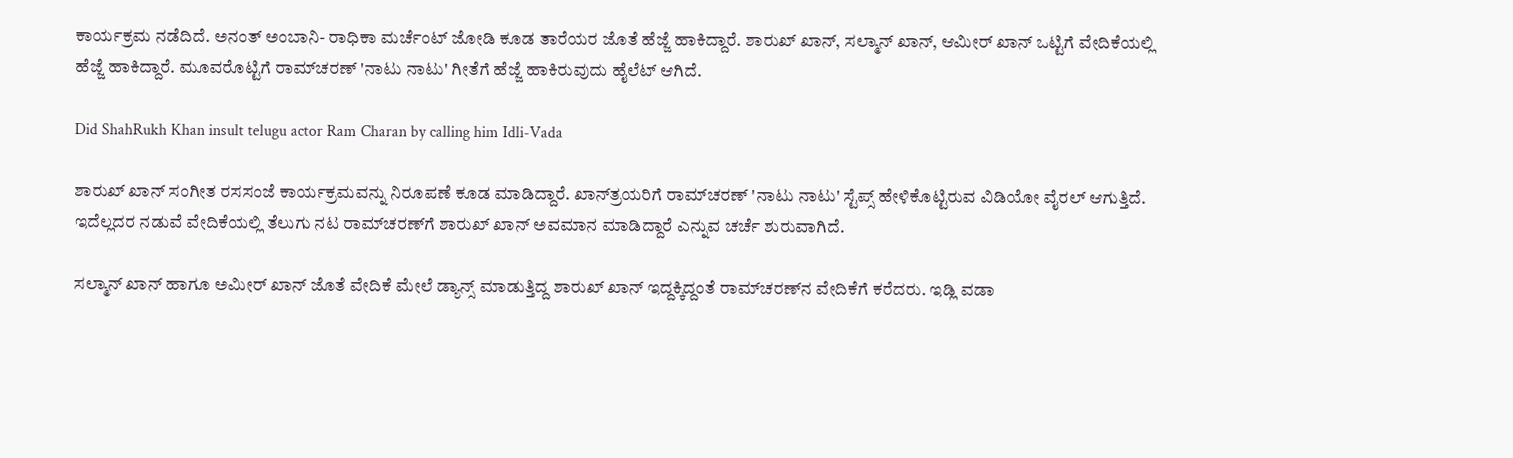ಕಾರ್ಯಕ್ರಮ ನಡೆದಿದೆ. ಅನಂತ್ ಅಂಬಾನಿ- ರಾಧಿಕಾ ಮರ್ಚೆಂಟ್ ಜೋಡಿ ಕೂಡ ತಾರೆಯರ ಜೊತೆ ಹೆಜ್ಜೆ ಹಾಕಿದ್ದಾರೆ. ಶಾರುಖ್ ಖಾನ್, ಸಲ್ಮಾನ್ ಖಾನ್, ಆಮೀರ್ ಖಾನ್ ಒಟ್ಟಿಗೆ ವೇದಿಕೆಯಲ್ಲಿ ಹೆಜ್ಜೆ ಹಾಕಿದ್ದಾರೆ. ಮೂವರೊಟ್ಟಿಗೆ ರಾಮ್‌ಚರಣ್ 'ನಾಟು ನಾಟು' ಗೀತೆಗೆ ಹೆಜ್ಜೆ ಹಾಕಿರುವುದು ಹೈಲೆಟ್ ಆಗಿದೆ.

Did ShahRukh Khan insult telugu actor Ram Charan by calling him Idli-Vada

ಶಾರುಖ್ ಖಾನ್ ಸಂಗೀತ ರಸಸಂಜೆ ಕಾರ್ಯಕ್ರಮವನ್ನು ನಿರೂಪಣೆ ಕೂಡ ಮಾಡಿದ್ದಾರೆ. ಖಾನ್‌ತ್ರಯರಿಗೆ ರಾಮ್‌ಚರಣ್ 'ನಾಟು ನಾಟು' ಸ್ಟೆಪ್ಸ್ ಹೇಳಿಕೊಟ್ಟಿರುವ ವಿಡಿಯೋ ವೈರಲ್ ಆಗುತ್ತಿದೆ. ಇದೆಲ್ಲದರ ನಡುವೆ ವೇದಿಕೆಯಲ್ಲಿ ತೆಲುಗು ನಟ ರಾಮ್‌ಚರಣ್‌ಗೆ ಶಾರುಖ್ ಖಾನ್ ಅವಮಾನ ಮಾಡಿದ್ದಾರೆ ಎನ್ನುವ ಚರ್ಚೆ ಶುರುವಾಗಿದೆ.

ಸಲ್ಮಾನ್ ಖಾನ್ ಹಾಗೂ ಅಮೀರ್ ಖಾನ್ ಜೊತೆ ವೇದಿಕೆ ಮೇಲೆ ಡ್ಯಾನ್ಸ್ ಮಾಡುತ್ತಿದ್ದ ಶಾರುಖ್ ಖಾನ್ ಇದ್ದಕ್ಕಿದ್ದಂತೆ ರಾಮ್‌ಚರಣ್‌ನ ವೇದಿಕೆಗೆ ಕರೆದರು. ಇಡ್ಲಿ ವಡಾ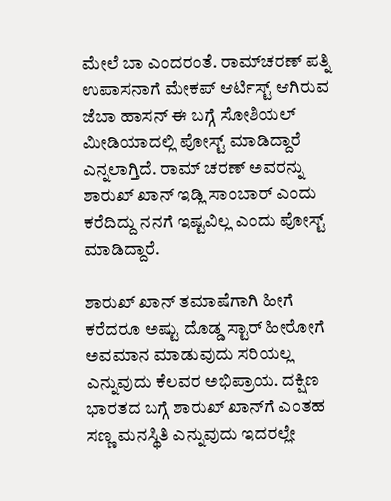ಮೇಲೆ ಬಾ ಎಂದರಂತೆ. ರಾಮ್‌ಚರಣ್ ಪತ್ನಿ ಉಪಾಸನಾಗೆ ಮೇಕಪ್ ಆರ್ಟಿಸ್ಟ್ ಆಗಿರುವ ಜೆಬಾ ಹಾಸನ್ ಈ ಬಗ್ಗೆ ಸೋಶಿಯಲ್ ಮೀಡಿಯಾದಲ್ಲಿ ಪೋಸ್ಟ್ ಮಾಡಿದ್ದಾರೆ ಎನ್ನಲಾಗ್ತಿದೆ. ರಾಮ್ ಚರಣ್ ಅವರನ್ನು ಶಾರುಖ್ ಖಾನ್ ಇಡ್ಲಿ ಸಾಂಬಾರ್ ಎಂದು ಕರೆದಿದ್ದು ನನಗೆ ಇಷ್ಟವಿಲ್ಲ ಎಂದು ಪೋಸ್ಟ್ ಮಾಡಿದ್ದಾರೆ.

ಶಾರುಖ್ ಖಾನ್ ತಮಾಷೆಗಾಗಿ ಹೀಗೆ ಕರೆದರೂ ಅಷ್ಟು ದೊಡ್ಡ ಸ್ಟಾರ್ ಹೀರೋಗೆ ಅವಮಾನ ಮಾಡುವುದು ಸರಿಯಲ್ಲ ಎನ್ನುವುದು ಕೆಲವರ ಅಭಿಪ್ರಾಯ. ದಕ್ಷಿಣ ಭಾರತದ ಬಗ್ಗೆ ಶಾರುಖ್ ಖಾನ್‌ಗೆ ಎಂತಹ ಸಣ್ಣ ಮನಸ್ಥಿತಿ ಎನ್ನುವುದು ಇದರಲ್ಲೇ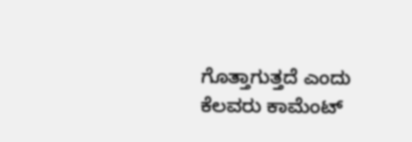ಗೊತ್ತಾಗುತ್ತದೆ ಎಂದು ಕೆಲವರು ಕಾಮೆಂಟ್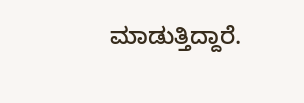ಮಾಡುತ್ತಿದ್ದಾರೆ.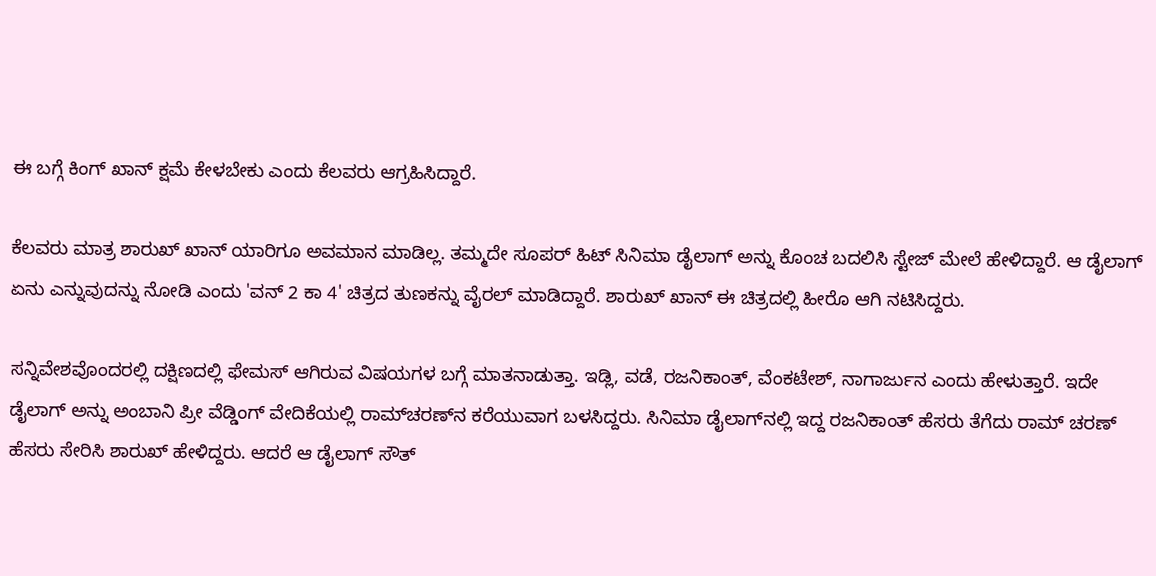ಈ ಬಗ್ಗೆ ಕಿಂಗ್ ಖಾನ್ ಕ್ಷಮೆ ಕೇಳಬೇಕು ಎಂದು ಕೆಲವರು ಆಗ್ರಹಿಸಿದ್ದಾರೆ.

ಕೆಲವರು ಮಾತ್ರ ಶಾರುಖ್ ಖಾನ್ ಯಾರಿಗೂ ಅವಮಾನ ಮಾಡಿಲ್ಲ. ತಮ್ಮದೇ ಸೂಪರ್ ಹಿಟ್ ಸಿನಿಮಾ ಡೈಲಾಗ್‌ ಅನ್ನು ಕೊಂಚ ಬದಲಿಸಿ ಸ್ಟೇಜ್‌ ಮೇಲೆ ಹೇಳಿದ್ದಾರೆ. ಆ ಡೈಲಾಗ್ ಏನು ಎನ್ನುವುದನ್ನು ನೋಡಿ ಎಂದು 'ವನ್ 2 ಕಾ 4' ಚಿತ್ರದ ತುಣಕನ್ನು ವೈರಲ್ ಮಾಡಿದ್ದಾರೆ. ಶಾರುಖ್ ಖಾನ್ ಈ ಚಿತ್ರದಲ್ಲಿ ಹೀರೊ ಆಗಿ ನಟಿಸಿದ್ದರು.

ಸನ್ನಿವೇಶವೊಂದರಲ್ಲಿ ದಕ್ಷಿಣದಲ್ಲಿ ಫೇಮಸ್ ಆಗಿರುವ ವಿಷಯಗಳ ಬಗ್ಗೆ ಮಾತನಾಡುತ್ತಾ. ಇಡ್ಲಿ, ವಡೆ, ರಜನಿಕಾಂತ್, ವೆಂಕಟೇಶ್, ನಾಗಾರ್ಜುನ ಎಂದು ಹೇಳುತ್ತಾರೆ. ಇದೇ ಡೈಲಾಗ್ ಅನ್ನು ಅಂಬಾನಿ ಪ್ರೀ ವೆಡ್ಡಿಂಗ್ ವೇದಿಕೆಯಲ್ಲಿ ರಾಮ್‌ಚರಣ್‌ನ ಕರೆಯುವಾಗ ಬಳಸಿದ್ದರು. ಸಿನಿಮಾ ಡೈಲಾಗ್‌ನಲ್ಲಿ ಇದ್ದ ರಜನಿಕಾಂತ್ ಹೆಸರು ತೆಗೆದು ರಾಮ್ ಚರಣ್ ಹೆಸರು ಸೇರಿಸಿ ಶಾರುಖ್ ಹೇಳಿದ್ದರು. ಆದರೆ ಆ ಡೈಲಾಗ್ ಸೌತ್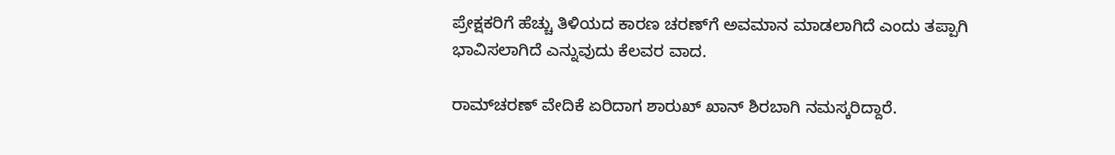ಪ್ರೇಕ್ಷಕರಿಗೆ ಹೆಚ್ಚು ತಿಳಿಯದ ಕಾರಣ ಚರಣ್‌ಗೆ ಅವಮಾನ ಮಾಡಲಾಗಿದೆ ಎಂದು ತಪ್ಪಾಗಿ ಭಾವಿಸಲಾಗಿದೆ ಎನ್ನುವುದು ಕೆಲವರ ವಾದ.

ರಾಮ್‌ಚರಣ್ ವೇದಿಕೆ ಏರಿದಾಗ ಶಾರುಖ್ ಖಾನ್ ಶಿರಬಾಗಿ ನಮಸ್ಕರಿದ್ದಾರೆ.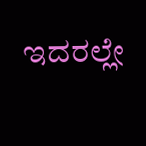ಇದರಲ್ಲೇ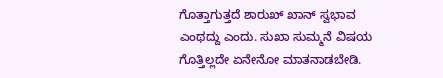ಗೊತ್ತಾಗುತ್ತದೆ ಶಾರುಖ್ ಖಾನ್ ಸ್ವಭಾವ ಎಂಥದ್ದು ಎಂದು. ಸುಖಾ ಸುಮ್ಮನೆ ವಿಷಯ ಗೊತ್ತಿಲ್ಲದೇ ಏನೇನೋ ಮಾತನಾಡಬೇಡಿ.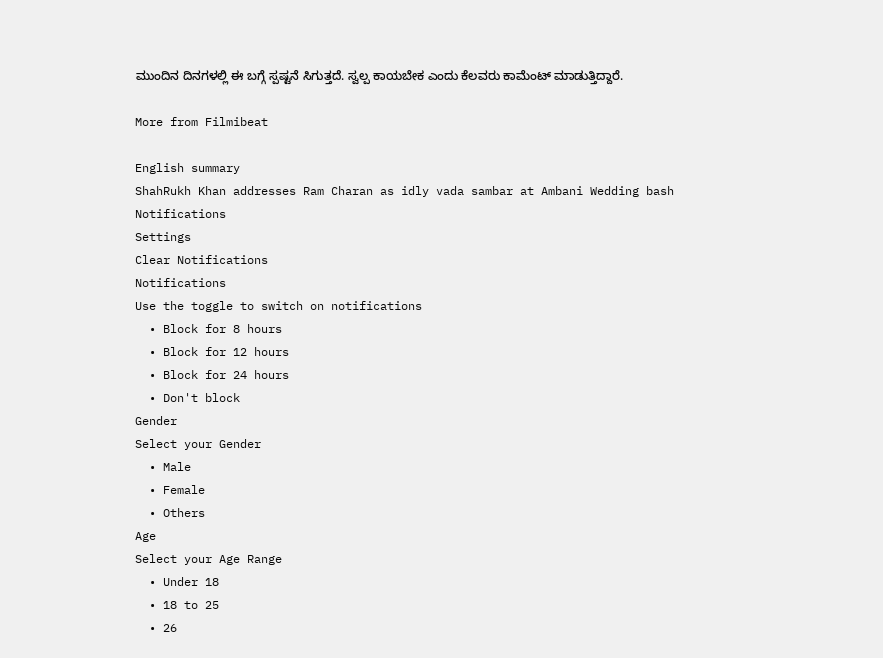ಮುಂದಿನ ದಿನಗಳಲ್ಲಿ ಈ ಬಗ್ಗೆ ಸ್ಪಷ್ಟನೆ ಸಿಗುತ್ತದೆ. ಸ್ವಲ್ಪ ಕಾಯಬೇಕ ಎಂದು ಕೆಲವರು ಕಾಮೆಂಟ್ ಮಾಡುತ್ತಿದ್ದಾರೆ.

More from Filmibeat

English summary
ShahRukh Khan addresses Ram Charan as idly vada sambar at Ambani Wedding bash
Notifications
Settings
Clear Notifications
Notifications
Use the toggle to switch on notifications
  • Block for 8 hours
  • Block for 12 hours
  • Block for 24 hours
  • Don't block
Gender
Select your Gender
  • Male
  • Female
  • Others
Age
Select your Age Range
  • Under 18
  • 18 to 25
  • 26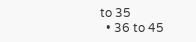to 35
  • 36 to 45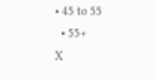• 45 to 55
  • 55+
X